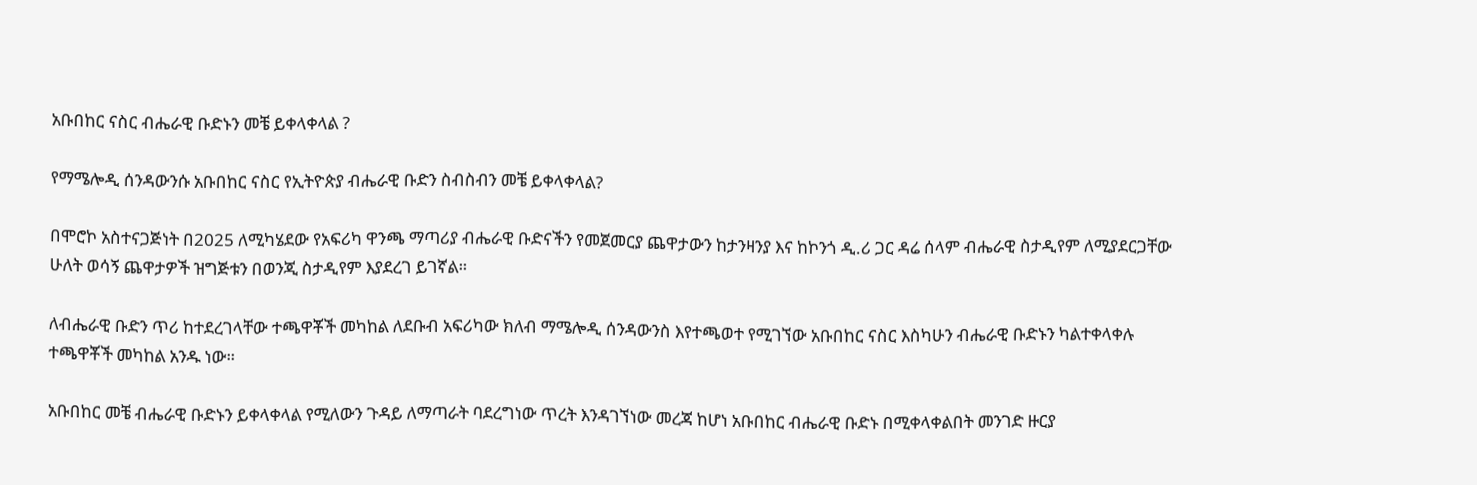አቡበከር ናስር ብሔራዊ ቡድኑን መቼ ይቀላቀላል ?

የማሜሎዲ ሰንዳውንሱ አቡበከር ናስር የኢትዮጵያ ብሔራዊ ቡድን ስብስብን መቼ ይቀላቀላል?

በሞሮኮ አስተናጋጅነት በ2025 ለሚካሄደው የአፍሪካ ዋንጫ ማጣሪያ ብሔራዊ ቡድናችን የመጀመርያ ጨዋታውን ከታንዛንያ እና ከኮንጎ ዲ.ሪ ጋር ዳሬ ሰላም ብሔራዊ ስታዲየም ለሚያደርጋቸው ሁለት ወሳኝ ጨዋታዎች ዝግጅቱን በወንጂ ስታዲየም እያደረገ ይገኛል።

ለብሔራዊ ቡድን ጥሪ ከተደረገላቸው ተጫዋቾች መካከል ለደቡብ አፍሪካው ክለብ ማሜሎዲ ሰንዳውንስ እየተጫወተ የሚገኘው አቡበከር ናስር እስካሁን ብሔራዊ ቡድኑን ካልተቀላቀሉ ተጫዋቾች መካከል አንዱ ነው።

አቡበከር መቼ ብሔራዊ ቡድኑን ይቀላቀላል የሚለውን ጉዳይ ለማጣራት ባደረግነው ጥረት እንዳገኘነው መረጃ ከሆነ አቡበከር ብሔራዊ ቡድኑ በሚቀላቀልበት መንገድ ዙርያ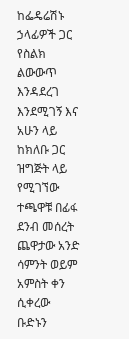ከፌዴሬሽኑ ኃላፊዎች ጋር የስልክ ልውውጥ እንዳደረገ እንደሚገኝ እና አሁን ላይ ከክለቡ ጋር ዝግጅት ላይ የሚገኘው ተጫዋቹ በፊፋ ደንብ መሰረት ጨዋታው አንድ ሳምንት ወይም አምስት ቀን ሲቀረው ቡድኑን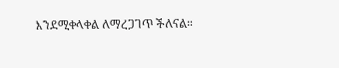እንደሚቀላቀል ለማረጋገጥ ችለናል።